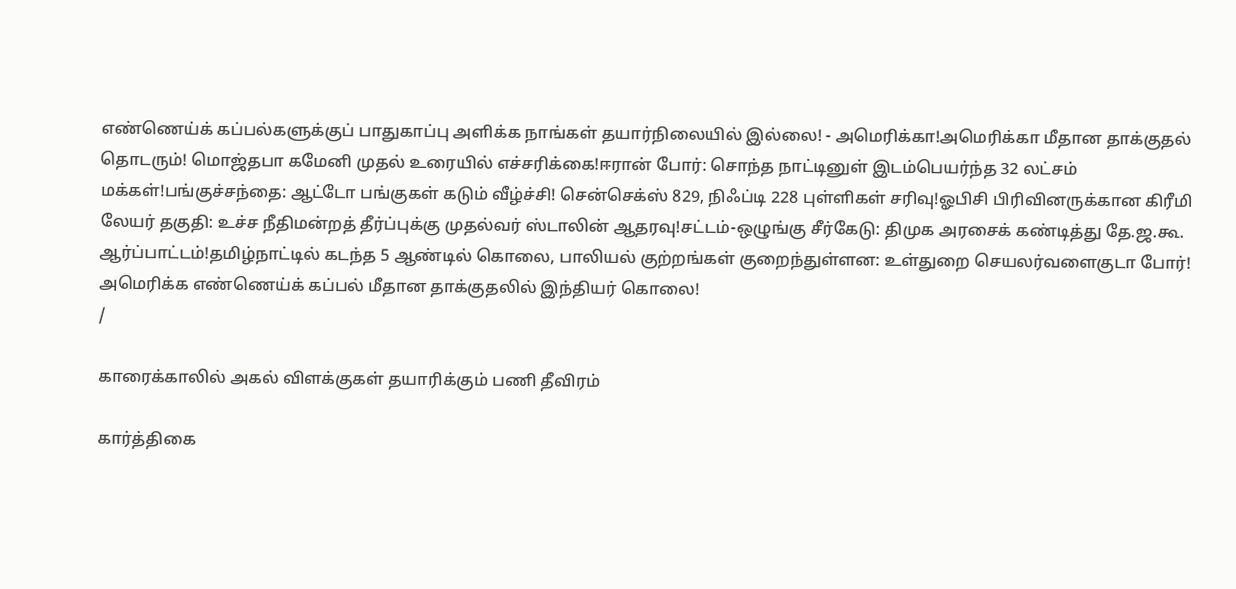எண்ணெய்க் கப்பல்களுக்குப் பாதுகாப்பு அளிக்க நாங்கள் தயார்நிலையில் இல்லை! - அமெரிக்கா!அமெரிக்கா மீதான தாக்குதல் தொடரும்! மொஜ்தபா கமேனி முதல் உரையில் எச்சரிக்கை!ஈரான் போர்: சொந்த நாட்டினுள் இடம்பெயர்ந்த 32 லட்சம் மக்கள்!பங்குச்சந்தை: ஆட்டோ பங்குகள் கடும் வீழ்ச்சி! சென்செக்ஸ் 829, நிஃப்டி 228 புள்ளிகள் சரிவு!ஓபிசி பிரிவினருக்கான கிரீமி லேயர் தகுதி: உச்ச நீதிமன்றத் தீர்ப்புக்கு முதல்வர் ஸ்டாலின் ஆதரவு!சட்டம்-ஒழுங்கு சீர்கேடு: திமுக அரசைக் கண்டித்து தே.ஜ.கூ. ஆர்ப்பாட்டம்!தமிழ்நாட்டில் கடந்த 5 ஆண்டில் கொலை, பாலியல் குற்றங்கள் குறைந்துள்ளன: உள்துறை செயலர்வளைகுடா போர்! அமெரிக்க எண்ணெய்க் கப்பல் மீதான தாக்குதலில் இந்தியர் கொலை!
/

காரைக்காலில் அகல் விளக்குகள் தயாரிக்கும் பணி தீவிரம்

கார்த்திகை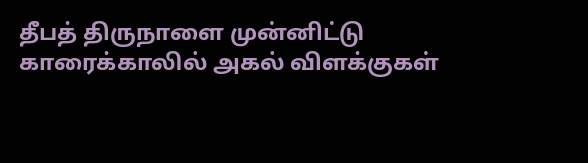தீபத் திருநாளை முன்னிட்டு காரைக்காலில் அகல் விளக்குகள்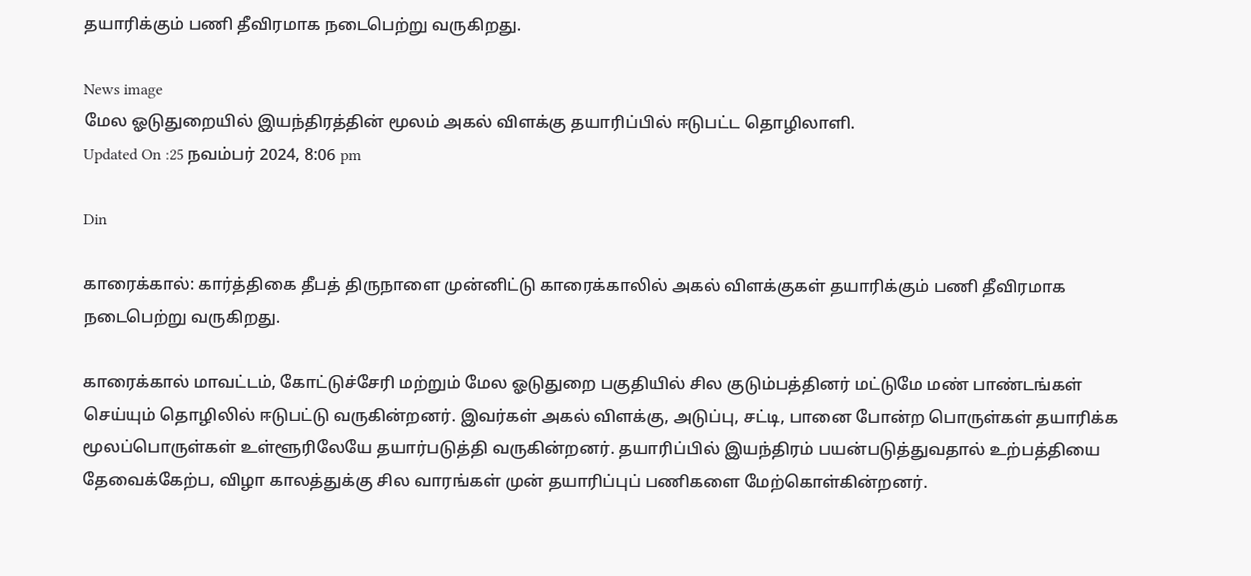தயாரிக்கும் பணி தீவிரமாக நடைபெற்று வருகிறது.

News image
மேல ஓடுதுறையில் இயந்திரத்தின் மூலம் அகல் விளக்கு தயாரிப்பில் ஈடுபட்ட தொழிலாளி.
Updated On :25 நவம்பர் 2024, 8:06 pm

Din

காரைக்கால்: கார்த்திகை தீபத் திருநாளை முன்னிட்டு காரைக்காலில் அகல் விளக்குகள் தயாரிக்கும் பணி தீவிரமாக நடைபெற்று வருகிறது.

காரைக்கால் மாவட்டம், கோட்டுச்சேரி மற்றும் மேல ஓடுதுறை பகுதியில் சில குடும்பத்தினர் மட்டுமே மண் பாண்டங்கள் செய்யும் தொழிலில் ஈடுபட்டு வருகின்றனர். இவர்கள் அகல் விளக்கு, அடுப்பு, சட்டி, பானை போன்ற பொருள்கள் தயாரிக்க மூலப்பொருள்கள் உள்ளூரிலேயே தயார்படுத்தி வருகின்றனர். தயாரிப்பில் இயந்திரம் பயன்படுத்துவதால் உற்பத்தியை தேவைக்கேற்ப, விழா காலத்துக்கு சில வாரங்கள் முன் தயாரிப்புப் பணிகளை மேற்கொள்கின்றனர்.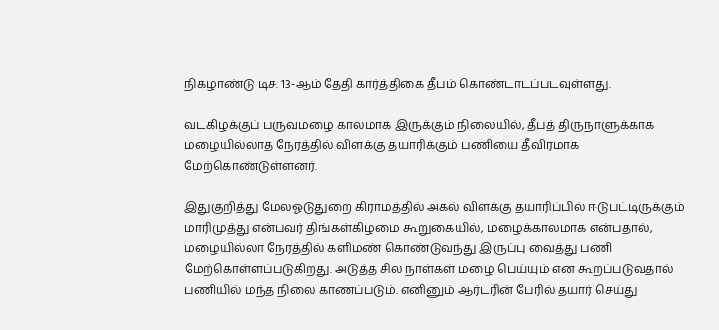நிகழாண்டு டிச. 13-ஆம் தேதி கார்த்திகை தீபம் கொண்டாடப்படவுள்ளது.

வடகிழக்குப் பருவமழை காலமாக இருக்கும் நிலையில், தீபத் திருநாளுக்காக மழையில்லாத நேரத்தில் விளக்கு தயாரிக்கும் பணியை தீவிரமாக மேற்கொண்டுள்ளனர்.

இதுகுறித்து மேலஓடுதுறை கிராமத்தில் அகல் விளக்கு தயாரிப்பில் ஈடுபட்டிருக்கும் மாரிமுத்து என்பவர் திங்கள்கிழமை கூறுகையில், மழைக்காலமாக என்பதால், மழையில்லா நேரத்தில் களிமண் கொண்டுவந்து இருப்பு வைத்து பணி மேற்கொள்ளப்படுகிறது. அடுத்த சில நாள்கள் மழை பெய்யும் என கூறப்படுவதால் பணியில் மந்த நிலை காணப்படும். எனினும் ஆர்டரின் பேரில் தயார் செய்து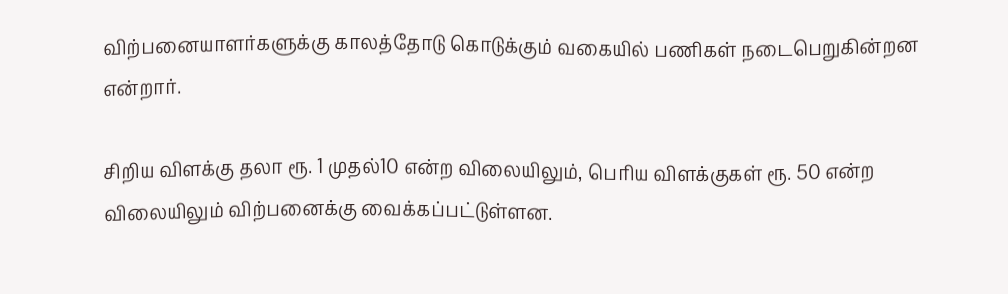விற்பனையாளர்களுக்கு காலத்தோடு கொடுக்கும் வகையில் பணிகள் நடைபெறுகின்றன என்றார்.

சிறிய விளக்கு தலா ரூ. 1 முதல்10 என்ற விலையிலும், பெரிய விளக்குகள் ரூ. 50 என்ற விலையிலும் விற்பனைக்கு வைக்கப்பட்டுள்ளன.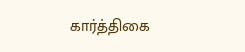கார்த்திகை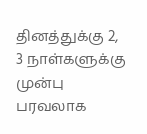தினத்துக்கு 2, 3 நாள்களுக்கு முன்பு பரவலாக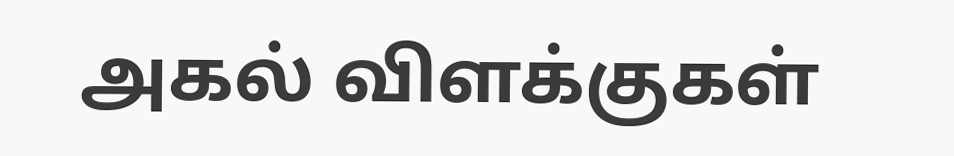அகல் விளக்குகள்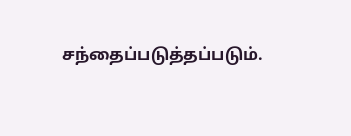சந்தைப்படுத்தப்படும்.